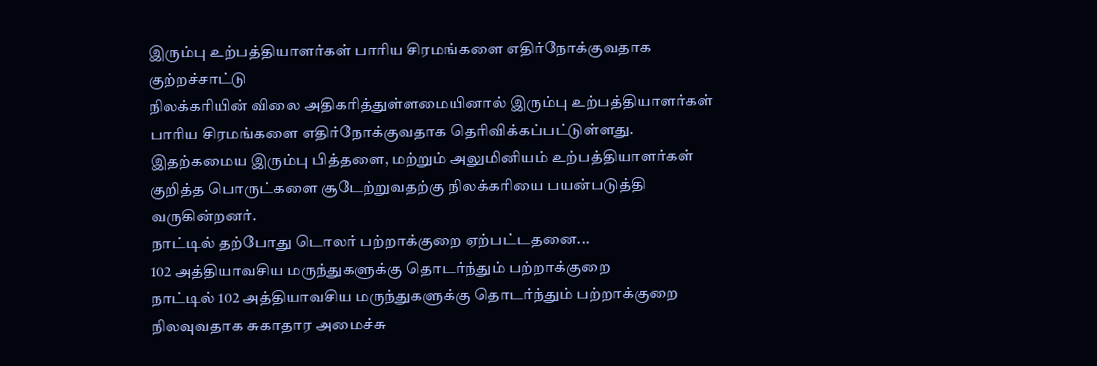இரும்பு உற்பத்தியாளர்கள் பாரிய சிரமங்களை எதிர்நோக்குவதாக குற்றச்சாட்டு
நிலக்கரியின் விலை அதிகரித்துள்ளமையினால் இரும்பு உற்பத்தியாளர்கள் பாரிய சிரமங்களை எதிர்நோக்குவதாக தெரிவிக்கப்பட்டுள்ளது.
இதற்கமைய இரும்பு பித்தளை, மற்றும் அலுமினியம் உற்பத்தியாளர்கள் குறித்த பொருட்களை சூடேற்றுவதற்கு நிலக்கரியை பயன்படுத்தி வருகின்றனர்.
நாட்டில் தற்போது டொலர் பற்றாக்குறை ஏற்பட்டதனை...
102 அத்தியாவசிய மருந்துகளுக்கு தொடர்ந்தும் பற்றாக்குறை
நாட்டில் 102 அத்தியாவசிய மருந்துகளுக்கு தொடர்ந்தும் பற்றாக்குறை நிலவுவதாக சுகாதார அமைச்சு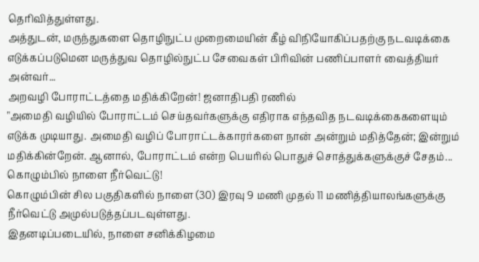தெரிவித்துள்ளது.
அத்துடன், மருந்துகளை தொழிநுட்ப முறைமையின் கீழ் விநியோகிப்பதற்கு நடவடிக்கை எடுக்கப்படுமென மருத்துவ தொழில்நுட்ப சேவைகள் பிரிவின் பணிப்பாளர் வைத்தியர் அன்வர்...
அறவழி போராட்டத்தை மதிக்கிறேன்! ஜனாதிபதி ரணில்
"அமைதி வழியில் போராட்டம் செய்தவர்களுக்கு எதிராக எந்தவித நடவடிக்கைகளையும் எடுக்க முடியாது. அமைதி வழிப் போராட்டக்காரர்களை நான் அன்றும் மதித்தேன்; இன்றும் மதிக்கின்றேன். ஆனால், போராட்டம் என்ற பெயரில் பொதுச் சொத்துக்களுக்குச் சேதம்...
கொழும்பில் நாளை நீர்வெட்டு!
கொழும்பின் சில பகுதிகளில் நாளை (30) இரவு 9 மணி முதல் 11 மணித்தியாலங்களுக்கு நீர்வெட்டு அமுல்படுத்தப்படவுள்ளது.
இதனடிப்படையில், நாளை சனிக்கிழமை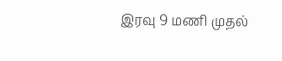இரவு 9 மணி முதல்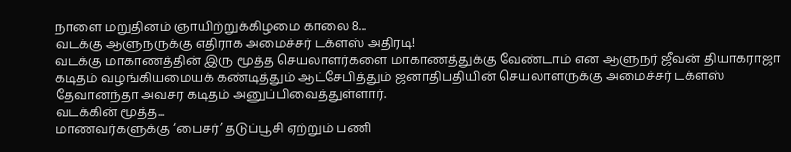நாளை மறுதினம் ஞாயிற்றுக்கிழமை காலை 8...
வடக்கு ஆளுநருக்கு எதிராக அமைச்சர் டக்ளஸ் அதிரடி!
வடக்கு மாகாணத்தின் இரு மூத்த செயலாளர்களை மாகாணத்துக்கு வேண்டாம் என ஆளுநர் ஜீவன் தியாகராஜா கடிதம் வழங்கியமையக் கண்டித்தும் ஆட்சேபித்தும் ஜனாதிபதியின் செயலாளருக்கு அமைச்சர் டக்ளஸ் தேவானந்தா அவசர கடிதம் அனுப்பிவைத்துள்ளார்.
வடக்கின் மூத்த...
மாணவர்களுக்கு ‘பைசர்’ தடுப்பூசி ஏற்றும் பணி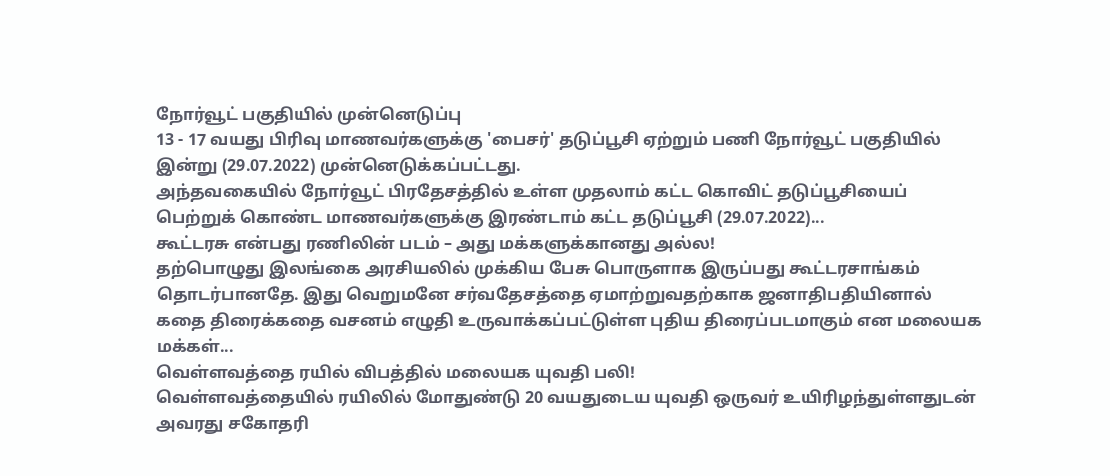நோர்வூட் பகுதியில் முன்னெடுப்பு
13 - 17 வயது பிரிவு மாணவர்களுக்கு 'பைசர்' தடுப்பூசி ஏற்றும் பணி நோர்வூட் பகுதியில் இன்று (29.07.2022) முன்னெடுக்கப்பட்டது.
அந்தவகையில் நோர்வூட் பிரதேசத்தில் உள்ள முதலாம் கட்ட கொவிட் தடுப்பூசியைப் பெற்றுக் கொண்ட மாணவர்களுக்கு இரண்டாம் கட்ட தடுப்பூசி (29.07.2022)...
கூட்டரசு என்பது ரணிலின் படம் – அது மக்களுக்கானது அல்ல!
தற்பொழுது இலங்கை அரசியலில் முக்கிய பேசு பொருளாக இருப்பது கூட்டரசாங்கம் தொடர்பானதே. இது வெறுமனே சர்வதேசத்தை ஏமாற்றுவதற்காக ஜனாதிபதியினால் கதை திரைக்கதை வசனம் எழுதி உருவாக்கப்பட்டுள்ள புதிய திரைப்படமாகும் என மலையக மக்கள்...
வெள்ளவத்தை ரயில் விபத்தில் மலையக யுவதி பலி!
வெள்ளவத்தையில் ரயிலில் மோதுண்டு 20 வயதுடைய யுவதி ஒருவர் உயிரிழந்துள்ளதுடன் அவரது சகோதரி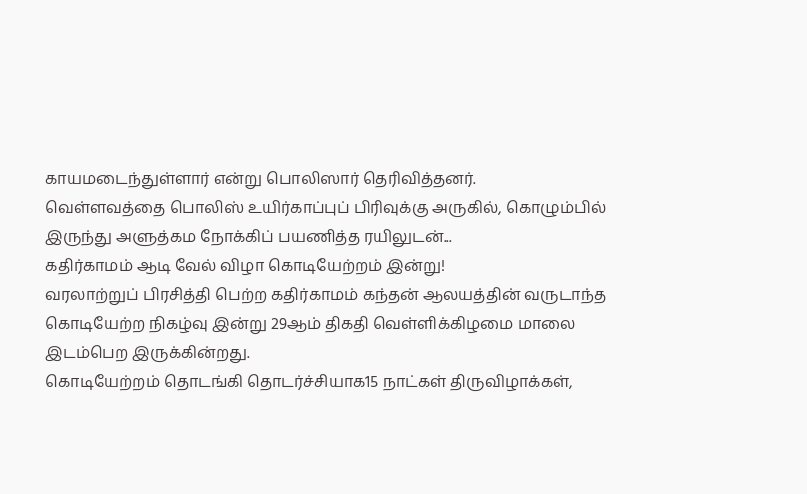காயமடைந்துள்ளார் என்று பொலிஸார் தெரிவித்தனர்.
வெள்ளவத்தை பொலிஸ் உயிர்காப்புப் பிரிவுக்கு அருகில், கொழும்பில் இருந்து அளுத்கம நோக்கிப் பயணித்த ரயிலுடன்...
கதிர்காமம் ஆடி வேல் விழா கொடியேற்றம் இன்று!
வரலாற்றுப் பிரசித்தி பெற்ற கதிர்காமம் கந்தன் ஆலயத்தின் வருடாந்த கொடியேற்ற நிகழ்வு இன்று 29ஆம் திகதி வெள்ளிக்கிழமை மாலை இடம்பெற இருக்கின்றது.
கொடியேற்றம் தொடங்கி தொடர்ச்சியாக15 நாட்கள் திருவிழாக்கள்,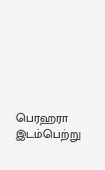பெரஹரா இடம்பெற்று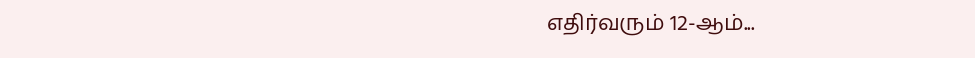எதிர்வரும் 12-ஆம்...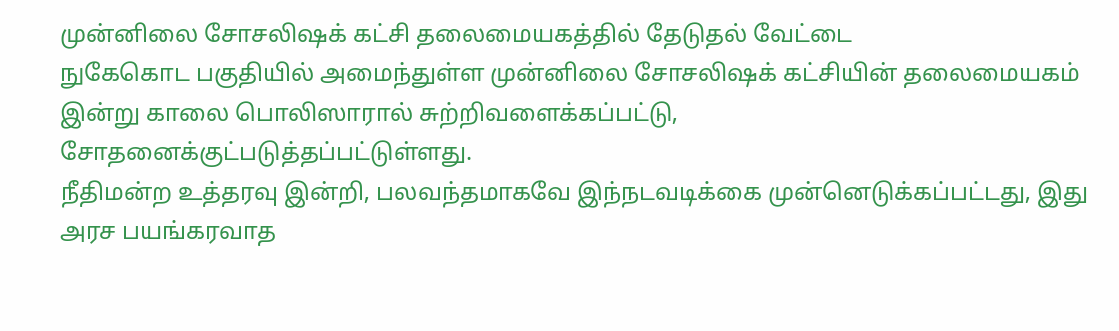முன்னிலை சோசலிஷக் கட்சி தலைமையகத்தில் தேடுதல் வேட்டை
நுகேகொட பகுதியில் அமைந்துள்ள முன்னிலை சோசலிஷக் கட்சியின் தலைமையகம் இன்று காலை பொலிஸாரால் சுற்றிவளைக்கப்பட்டு, சோதனைக்குட்படுத்தப்பட்டுள்ளது.
நீதிமன்ற உத்தரவு இன்றி, பலவந்தமாகவே இந்நடவடிக்கை முன்னெடுக்கப்பட்டது, இது அரச பயங்கரவாத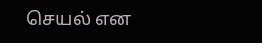செயல் என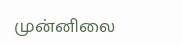முன்னிலை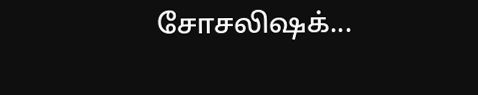சோசலிஷக்...